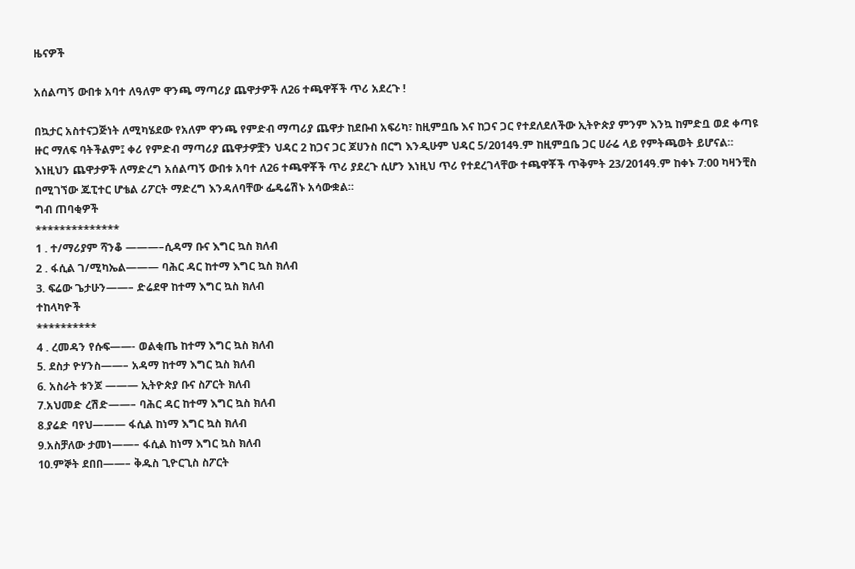ዜናዎች

አሰልጣኝ ውበቱ አባተ ለዓለም ዋንጫ ማጣሪያ ጨዋታዎች ለ26 ተጫዋቾች ጥሪ አደረጉ !

በኳታር አስተናጋጅነት ለሚካሄደው የአለም ዋንጫ የምድብ ማጣሪያ ጨዋታ ከደቡብ አፍሪካ፣ ከዚምቧቤ እና ከጋና ጋር የተደለደለችው ኢትዮጵያ ምንም እንኳ ከምድቧ ወደ ቀጣዩ ዙር ማለፍ ባትችልም፤ ቀሪ የምድብ ማጣሪያ ጨዋታዎቿን ህዳር 2 ከጋና ጋር ጆሀንስ በርግ እንዲሁም ህዳር 5/2014ዓ.ም ከዚምቧቤ ጋር ሀራሬ ላይ የምትጫወት ይሆናል። እነዚህን ጨዋታዎች ለማድረግ አሰልጣኝ ውበቱ አባተ ለ26 ተጫዋቾች ጥሪ ያደረጉ ሲሆን እነዚህ ጥሪ የተደረገላቸው ተጫዋቾች ጥቅምት 23/2014ዓ.ም ከቀኑ 7:00 ካዛንቺስ በሚገኘው ጁፒተር ሆቴል ሪፖርት ማድረግ እንዳለባቸው ፌዴሬሽኑ አሳውቋል።
ግብ ጠባቂዎች
**************
1 . ተ/ማሪያም ሻንቆ ———–ሲዳማ ቡና እግር ኳስ ክለብ
2 . ፋሲል ገ/ሚካኤል——— ባሕር ዳር ከተማ እግር ኳስ ክለብ
3. ፍሬው ጌታሁን——– ድሬደዋ ከተማ እግር ኳስ ክለብ
ተከላካዮች
**********
4 . ረመዳን የሱፍ——- ወልቂጤ ከተማ እግር ኳስ ክለብ
5. ደስታ ዮሃንስ——– አዳማ ከተማ እግር ኳስ ክለብ
6. አስራት ቱንጆ ——— ኢትዮጵያ ቡና ስፖርት ክለብ
7.አህመድ ረሽድ——– ባሕር ዳር ከተማ እግር ኳስ ክለብ
8.ያሬድ ባየህ——— ፋሲል ከነማ እግር ኳስ ክለብ
9.አስቻለው ታመነ——– ፋሲል ከነማ እግር ኳስ ክለብ
10.ምኞት ደበበ——– ቅዱስ ጊዮርጊስ ስፖርት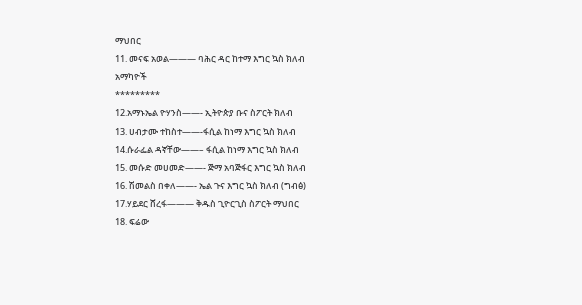ማህበር
11. መናፍ አወል——— ባሕር ዳር ከተማ እግር ኳስ ክለብ
አማካዮች
*********
12.አማኑኤል ዮሃንስ——- ኢትዮጵያ ቡና ስፖርት ክለብ
13. ሀብታሙ ተከስተ——-ፋሲል ከነማ እግር ኳስ ክለብ
14.ሱራፌል ዳኛቸው——– ፋሲል ከነማ እግር ኳስ ክለብ
15. መሱድ መሀመድ——- ጅማ አባጅፋር እግር ኳስ ክለብ
16. ሽመልስ በቀለ——- ኤል ጉና እግር ኳስ ክለብ (ግብፅ)
17.ሃይደር ሸረፋ——— ቅዱስ ጊዮርጊስ ስፖርት ማህበር
18. ፍሬው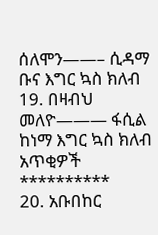ሰለሞን——– ሲዳማ ቡና እግር ኳስ ክለብ
19. በዛብህ መለዮ——— ፋሲል ከነማ እግር ኳስ ክለብ
አጥቂዎች
**********
20. አቡበከር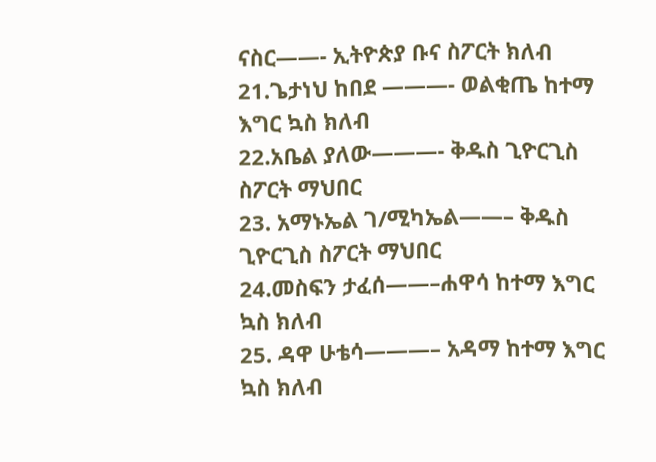ናስር——- ኢትዮጵያ ቡና ስፖርት ክለብ
21.ጌታነህ ከበደ ———- ወልቂጤ ከተማ እግር ኳስ ክለብ
22.አቤል ያለው———- ቅዱስ ጊዮርጊስ ስፖርት ማህበር
23. አማኑኤል ገ/ሚካኤል——– ቅዱስ ጊዮርጊስ ስፖርት ማህበር
24.መስፍን ታፈሰ——–ሐዋሳ ከተማ እግር ኳስ ክለብ
25. ዳዋ ሁቴሳ———– አዳማ ከተማ እግር ኳስ ክለብ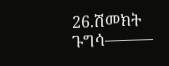26.ሽመክት ጉግሳ———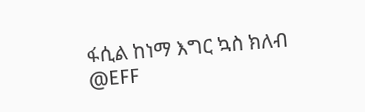ፋሲል ከነማ እግር ኳስ ክለብ
@EFF